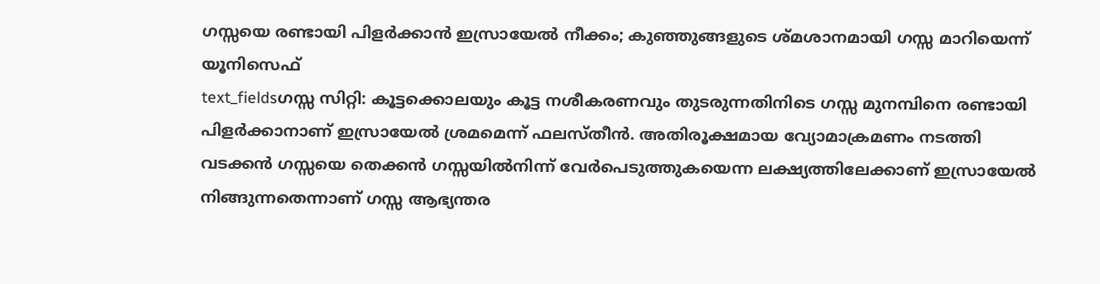ഗസ്സയെ രണ്ടായി പിളർക്കാൻ ഇസ്രായേൽ നീക്കം; കുഞ്ഞുങ്ങളുടെ ശ്മശാനമായി ഗസ്സ മാറിയെന്ന് യൂനിസെഫ്
text_fieldsഗസ്സ സിറ്റി: കൂട്ടക്കൊലയും കൂട്ട നശീകരണവും തുടരുന്നതിനിടെ ഗസ്സ മുനമ്പിനെ രണ്ടായി പിളർക്കാനാണ് ഇസ്രായേൽ ശ്രമമെന്ന് ഫലസ്തീൻ. അതിരൂക്ഷമായ വ്യോമാക്രമണം നടത്തി വടക്കൻ ഗസ്സയെ തെക്കൻ ഗസ്സയിൽനിന്ന് വേർപെടുത്തുകയെന്ന ലക്ഷ്യത്തിലേക്കാണ് ഇസ്രായേൽ നിങ്ങുന്നതെന്നാണ് ഗസ്സ ആഭ്യന്തര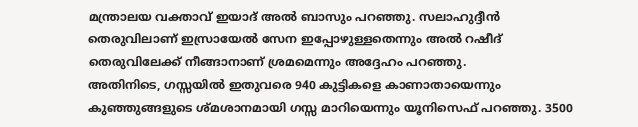മന്ത്രാലയ വക്താവ് ഇയാദ് അൽ ബാസും പറഞ്ഞു. സലാഹുദ്ദീൻ തെരുവിലാണ് ഇസ്രായേൽ സേന ഇപ്പോഴുള്ളതെന്നും അൽ റഷീദ് തെരുവിലേക്ക് നീങ്ങാനാണ് ശ്രമമെന്നും അദ്ദേഹം പറഞ്ഞു.
അതിനിടെ, ഗസ്സയിൽ ഇതുവരെ 940 കുട്ടികളെ കാണാതായെന്നും കുഞ്ഞുങ്ങളുടെ ശ്മശാനമായി ഗസ്സ മാറിയെന്നും യൂനിസെഫ് പറഞ്ഞു. 3500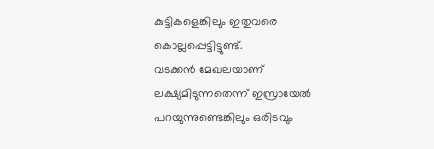കുട്ടികളെങ്കിലും ഇതുവരെ കൊല്ലപ്പെട്ടിട്ടുണ്ട്.
വടക്കൻ മേഖലയാണ് ലക്ഷ്യമിടുന്നതെന്ന് ഇസ്രായേൽ പറയുന്നുണ്ടെങ്കിലും ഒരിടവും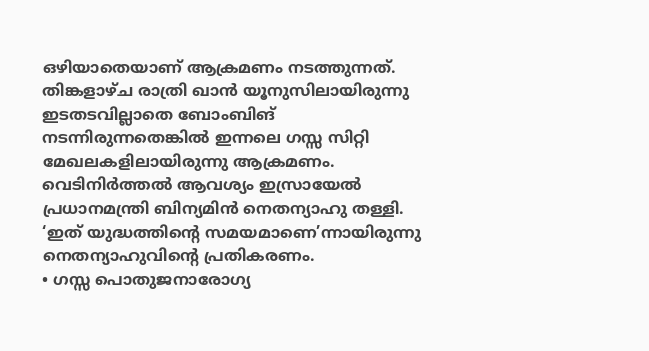ഒഴിയാതെയാണ് ആക്രമണം നടത്തുന്നത്. തിങ്കളാഴ്ച രാത്രി ഖാൻ യൂനുസിലായിരുന്നു ഇടതടവില്ലാതെ ബോംബിങ് നടന്നിരുന്നതെങ്കിൽ ഇന്നലെ ഗസ്സ സിറ്റി മേഖലകളിലായിരുന്നു ആക്രമണം.
വെടിനിർത്തൽ ആവശ്യം ഇസ്രായേൽ പ്രധാനമന്ത്രി ബിന്യമിൻ നെതന്യാഹു തള്ളി. ‘ഇത് യുദ്ധത്തിന്റെ സമയമാണെ’ന്നായിരുന്നു നെതന്യാഹുവിന്റെ പ്രതികരണം.
• ഗസ്സ പൊതുജനാരോഗ്യ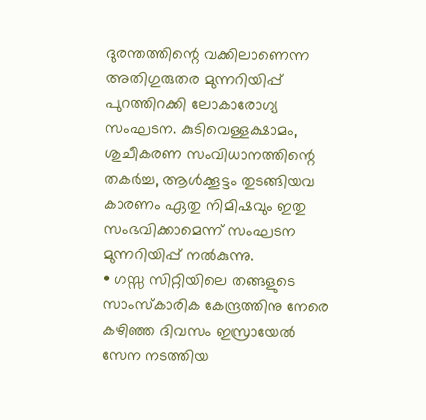ദുരന്തത്തിന്റെ വക്കിലാണെന്ന അതിഗുരുതര മുന്നറിയിപ്പ് പുറത്തിറക്കി ലോകാരോഗ്യ സംഘടന. കുടിവെള്ളക്ഷാമം, ശുചീകരണ സംവിധാനത്തിന്റെ തകർച്ച, ആൾക്കൂട്ടം തുടങ്ങിയവ കാരണം ഏതു നിമിഷവും ഇതു സംഭവിക്കാമെന്ന് സംഘടന മുന്നറിയിപ്പ് നൽകുന്നു.
• ഗസ്സ സിറ്റിയിലെ തങ്ങളുടെ സാംസ്കാരിക കേന്ദ്രത്തിനു നേരെ കഴിഞ്ഞ ദിവസം ഇസ്രായേൽ സേന നടത്തിയ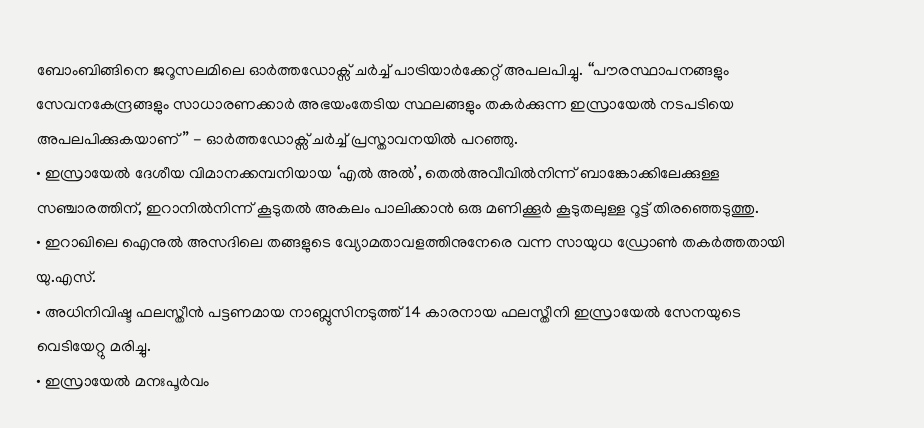ബോംബിങ്ങിനെ ജറൂസലമിലെ ഓർത്തഡോക്സ് ചർച്ച് പാട്രിയാർക്കേറ്റ് അപലപിച്ചു. ‘‘പൗരസ്ഥാപനങ്ങളും സേവനകേന്ദ്രങ്ങളും സാധാരണക്കാർ അഭയംതേടിയ സ്ഥലങ്ങളും തകർക്കുന്ന ഇസ്രായേൽ നടപടിയെ അപലപിക്കുകയാണ്’’ - ഓർത്തഡോക്സ് ചർച്ച് പ്രസ്താവനയിൽ പറഞ്ഞു.
• ഇസ്രായേൽ ദേശീയ വിമാനക്കമ്പനിയായ ‘എൽ അൽ’, തെൽഅവീവിൽനിന്ന് ബാങ്കോക്കിലേക്കുള്ള സഞ്ചാരത്തിന്, ഇറാനിൽനിന്ന് കൂടുതൽ അകലം പാലിക്കാൻ ഒരു മണിക്കൂർ കൂടുതലുള്ള റൂട്ട് തിരഞ്ഞെടുത്തു.
• ഇറാഖിലെ ഐനുൽ അസദിലെ തങ്ങളുടെ വ്യോമതാവളത്തിനുനേരെ വന്ന സായുധ ഡ്രോൺ തകർത്തതായി യു.എസ്.
• അധിനിവിഷ്ട ഫലസ്തീൻ പട്ടണമായ നാബ്ലുസിനടുത്ത് 14 കാരനായ ഫലസ്തീനി ഇസ്രായേൽ സേനയുടെ വെടിയേറ്റു മരിച്ചു.
• ഇസ്രായേൽ മനഃപൂർവം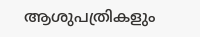ആശുപത്രികളും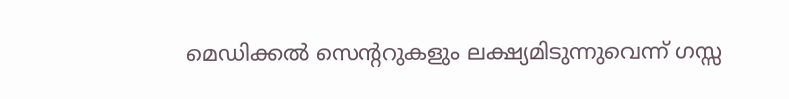മെഡിക്കൽ സെന്ററുകളും ലക്ഷ്യമിടുന്നുവെന്ന് ഗസ്സ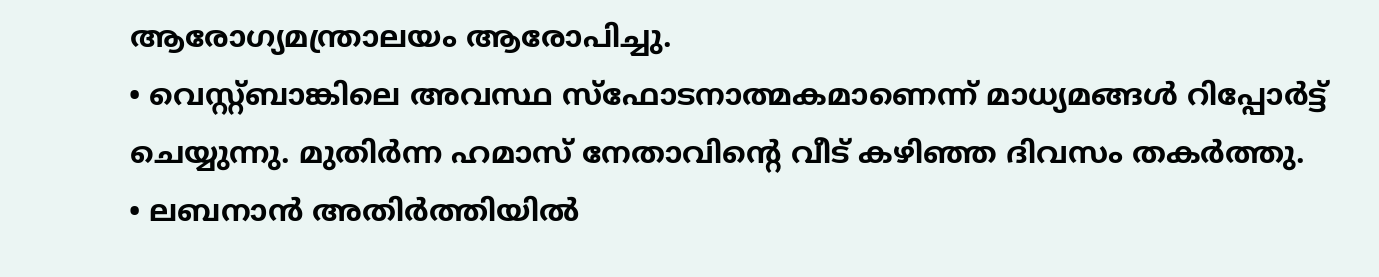ആരോഗ്യമന്ത്രാലയം ആരോപിച്ചു.
• വെസ്റ്റ്ബാങ്കിലെ അവസ്ഥ സ്ഫോടനാത്മകമാണെന്ന് മാധ്യമങ്ങൾ റിപ്പോർട്ട് ചെയ്യുന്നു. മുതിർന്ന ഹമാസ് നേതാവിന്റെ വീട് കഴിഞ്ഞ ദിവസം തകർത്തു.
• ലബനാൻ അതിർത്തിയിൽ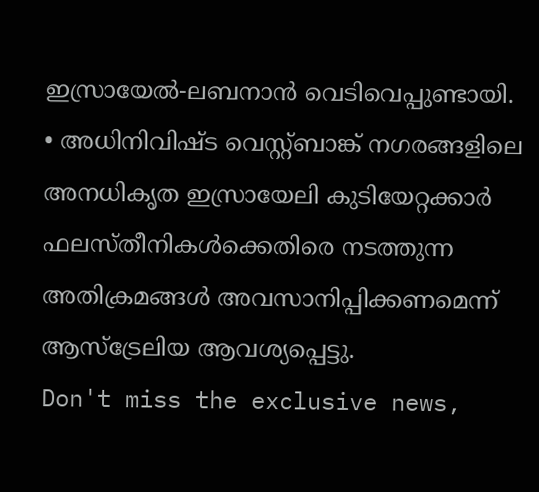ഇസ്രായേൽ-ലബനാൻ വെടിവെപ്പുണ്ടായി.
• അധിനിവിഷ്ട വെസ്റ്റ്ബാങ്ക് നഗരങ്ങളിലെ അനധികൃത ഇസ്രായേലി കുടിയേറ്റക്കാർ ഫലസ്തീനികൾക്കെതിരെ നടത്തുന്ന അതിക്രമങ്ങൾ അവസാനിപ്പിക്കണമെന്ന് ആസ്ട്രേലിയ ആവശ്യപ്പെട്ടു.
Don't miss the exclusive news,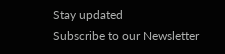Stay updated
Subscribe to our Newsletter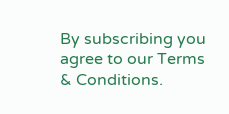By subscribing you agree to our Terms & Conditions.